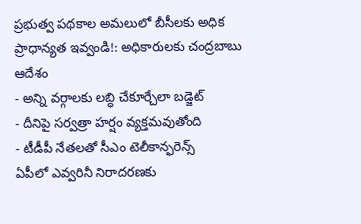ప్రభుత్వ పథకాల అమలులో బీసీలకు అధిక ప్రాధాన్యత ఇవ్వండి!: అధికారులకు చంద్రబాబు ఆదేశం
- అన్ని వర్గాలకు లబ్ధి చేకూర్చేలా బడ్జెట్
- దీనిపై సర్వత్రా హర్షం వ్యక్తమవుతోంది
- టీడీపీ నేతలతో సీఎం టెలీకాన్ఫరెన్స్
ఏపీలో ఎవ్వరినీ నిరాదరణకు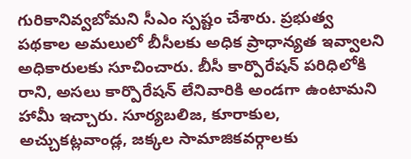గురికానివ్వబోమని సీఎం స్పష్టం చేశారు. ప్రభుత్వ పథకాల అమలులో బీసీలకు అధిక ప్రాధాన్యత ఇవ్వాలని అధికారులకు సూచించారు. బీసీ కార్పొరేషన్ పరిధిలోకి రాని, అసలు కార్పొరేషన్ లేనివారికి అండగా ఉంటామని హామీ ఇచ్చారు. సూర్యబలిజ, కూరాకుల, అచ్చుకట్లవాండ్ల, జక్కల సామాజికవర్గాలకు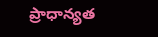ప్రాధాన్యత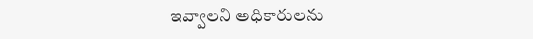ఇవ్వాలని అధికారులను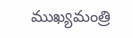ముఖ్యమంత్రి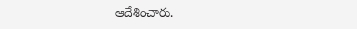ఆదేశించారు.